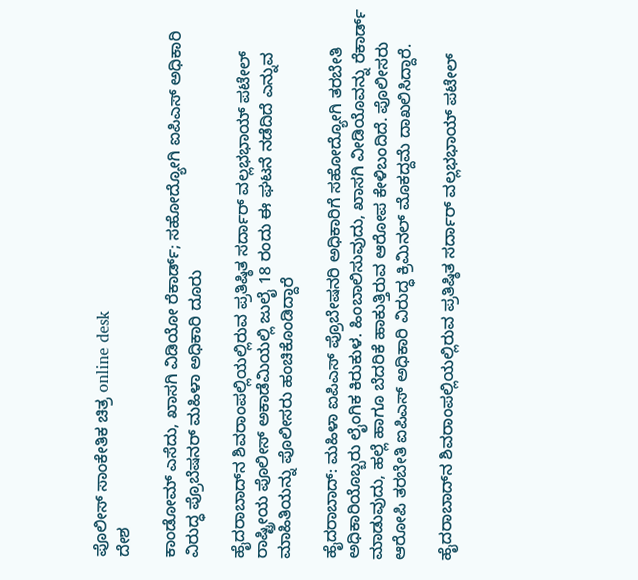ಪೊಲೀಸ್ ಸಾಂಕೇತಿಕ ಚಿತ್ರ online desk
ದೇಶ

ಕಾಂಡೋಮ್ ಎಸೆದು, ಖಾಸಗಿ ವಿಡಿಯೋ ರೆಕಾರ್ಡ್; ಸಹೋದ್ಯೋಗಿ ಐಪಿಎಸ್ ಅಧಿಕಾರಿ ವಿರುದ್ಧ ಪ್ರೊಬೆಷನರ್ ಮಹಿಳಾ ಅಧಿಕಾರಿ ದೂರು

ಹೈದರಾಬಾದ್‌ನ ಶಿವರಾಂಪಲ್ಲಿಯಲ್ಲಿರುವ ಪ್ರತಿಷ್ಠಿತ ಸರ್ದಾರ್ ವಲ್ಲಭಭಾಯ್ ಪಟೇಲ್ ರಾಷ್ಟ್ರೀಯ ಪೊಲೀಸ್ ಅಕಾಡೆಮಿಯಲ್ಲಿ ಜುಲೈ 18 ರಂದು ಈ ಘಟನೆ ನಡೆದಿದೆ ಎನ್ನುವ ಮಾಹಿತಿಯನ್ನು ಪೊಲೀಸರು ಹಂಚಿಕೊಂಡಿದ್ದಾರೆ

ಹೈದರಾಬಾದ್: ಮಹಿಳಾ ಐಪಿಎಸ್ ಪ್ರೊಬೇಷನರಿ ಅಧಿಕಾರಿಗೆ ಸಹೋದ್ಯೋಗಿ ತರಬೇತಿ ಅಧಿಕಾರಿಯೊಬ್ಬರು ಲೈಂಗಿಕ ಕಿರುಕುಳ. ಹಿಂಬಾಲಿಸುವುದು, ಖಾಸಗಿ ವೀಡಿಯೊವನ್ನು ರೆಕಾರ್ಡ್ ಮಾಡುವುದು, ಹಲ್ಲೆ ಹಾಗೂ ಬೆದರಿಕೆ ಹಾಕುತ್ತಿರುವ ಆರೋಪ ಕೇಳಿಬಂದಿದೆ. ಪೊಲೀಸರು ಆರೋಪಿ ತರಬೇತಿ ಐಪಿಎಸ್ ಅಧಿಕಾರಿ ವಿರುದ್ಧ ಕ್ರಿಮಿನಲ್ ಮೊಕದ್ದಮೆ ದಾಖಲಿಸಿದ್ದಾರೆ.

ಹೈದರಾಬಾದ್‌ನ ಶಿವರಾಂಪಲ್ಲಿಯಲ್ಲಿರುವ ಪ್ರತಿಷ್ಠಿತ ಸರ್ದಾರ್ ವಲ್ಲಭಭಾಯ್ ಪಟೇಲ್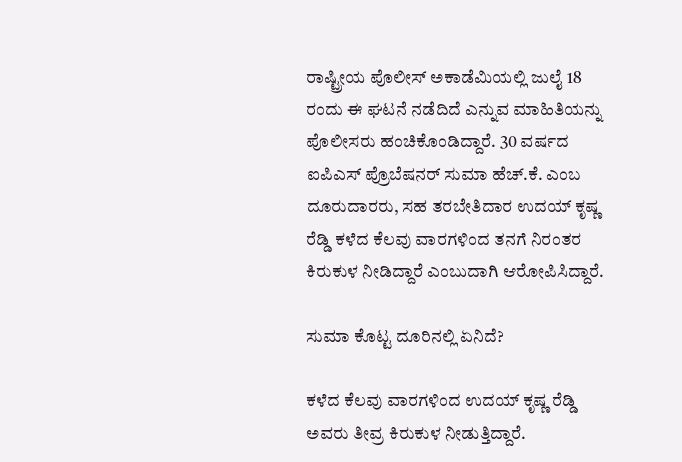ರಾಷ್ಟ್ರೀಯ ಪೊಲೀಸ್ ಅಕಾಡೆಮಿಯಲ್ಲಿ ಜುಲೈ 18 ರಂದು ಈ ಘಟನೆ ನಡೆದಿದೆ ಎನ್ನುವ ಮಾಹಿತಿಯನ್ನು ಪೊಲೀಸರು ಹಂಚಿಕೊಂಡಿದ್ದಾರೆ. 30 ವರ್ಷದ ಐಪಿಎಸ್ ಪ್ರೊಬೆಷನರ್ ಸುಮಾ ಹೆಚ್.ಕೆ. ಎಂಬ ದೂರುದಾರರು, ಸಹ ತರಬೇತಿದಾರ ಉದಯ್ ಕೃಷ್ಣ ರೆಡ್ಡಿ ಕಳೆದ ಕೆಲವು ವಾರಗಳಿಂದ ತನಗೆ ನಿರಂತರ ಕಿರುಕುಳ ನೀಡಿದ್ದಾರೆ ಎಂಬುದಾಗಿ ಆರೋಪಿಸಿದ್ದಾರೆ.

ಸುಮಾ ಕೊಟ್ಟ ದೂರಿನಲ್ಲಿ ಏನಿದೆ?

ಕಳೆದ ಕೆಲವು ವಾರಗಳಿಂದ ಉದಯ್ ಕೃಷ್ಣ ರೆಡ್ಡಿ ಅವರು ತೀವ್ರ ಕಿರುಕುಳ ನೀಡುತ್ತಿದ್ದಾರೆ.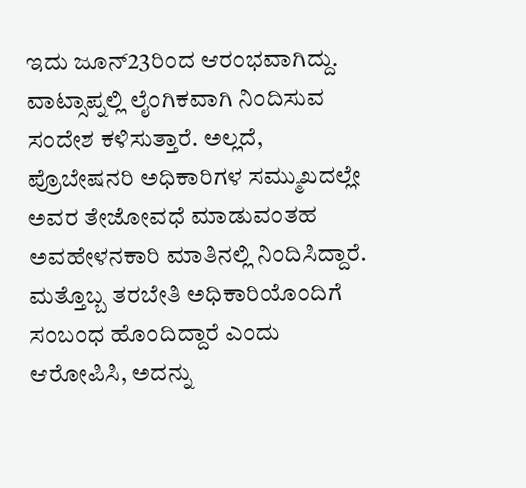ಇದು ಜೂನ್23ರಿಂದ ಆರಂಭವಾಗಿದ್ದು. ವಾಟ್ಸಾಪ್ನಲ್ಲಿ ಲೈಂಗಿಕವಾಗಿ ನಿಂದಿಸುವ ಸಂದೇಶ ಕಳಿಸುತ್ತಾರೆ. ಅಲ್ಲದೆ, ಪ್ರೊಬೇಷನರಿ ಅಧಿಕಾರಿಗಳ ಸಮ್ಮುಖದಲ್ಲೇ ಅವರ ತೇಜೋವಧೆ ಮಾಡುವಂತಹ ಅವಹೇಳನಕಾರಿ ಮಾತಿನಲ್ಲಿ ನಿಂದಿಸಿದ್ದಾರೆ. ಮತ್ತೊಬ್ಬ ತರಬೇತಿ ಅಧಿಕಾರಿಯೊಂದಿಗೆ ಸಂಬಂಧ ಹೊಂದಿದ್ದಾರೆ ಎಂದು ಆರೋಪಿಸಿ, ಅದನ್ನು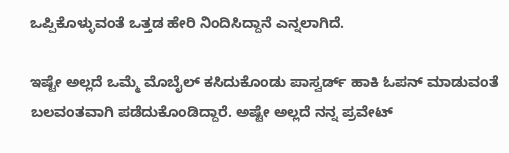ಒಪ್ಪಿಕೊಳ್ಳುವಂತೆ ಒತ್ತಡ ಹೇರಿ ನಿಂದಿಸಿದ್ದಾನೆ ಎನ್ನಲಾಗಿದೆ.

ಇಷ್ಟೇ ಅಲ್ಲದೆ ಒಮ್ಮೆ ಮೊಬೈಲ್ ಕಸಿದುಕೊಂಡು ಪಾಸ್ವರ್ಡ್ ಹಾಕಿ ಓಪನ್ ಮಾಡುವಂತೆ ಬಲವಂತವಾಗಿ ಪಡೆದುಕೊಂಡಿದ್ದಾರೆ. ಅಷ್ಟೇ ಅಲ್ಲದೆ ನನ್ನ ಪ್ರವೇಟ್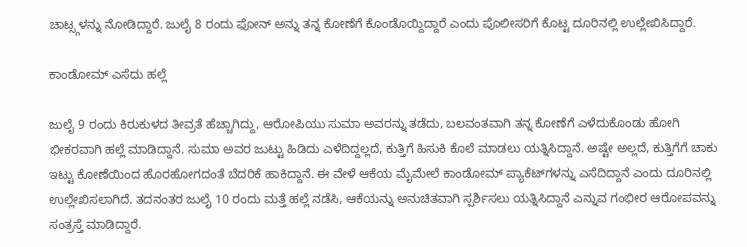ಚಾಟ್ಸ್ಗಳನ್ನು ನೋಡಿದ್ದಾರೆ. ಜುಲೈ 8 ರಂದು ಫೋನ್ ಅನ್ನು ತನ್ನ ಕೋಣೆಗೆ ಕೊಂಡೊಯ್ದಿದ್ದಾರೆ ಎಂದು ಪೊಲೀಸರಿಗೆ ಕೊಟ್ಟ ದೂರಿನಲ್ಲಿ ಉಲ್ಲೇಖಿಸಿದ್ದಾರೆ.

ಕಾಂಡೋಮ್ ಎಸೆದು ಹಲ್ಲೆ

ಜುಲೈ 9 ರಂದು ಕಿರುಕುಳದ ತೀವ್ರತೆ ಹೆಚ್ಚಾಗಿದ್ದು, ಆರೋಪಿಯು ಸುಮಾ ಅವರನ್ನು ತಡೆದು, ಬಲವಂತವಾಗಿ ತನ್ನ ಕೋಣೆಗೆ ಎಳೆದುಕೊಂಡು ಹೋಗಿ ಭೀಕರವಾಗಿ ಹಲ್ಲೆ ಮಾಡಿದ್ದಾನೆ. ಸುಮಾ ಅವರ ಜುಟ್ಟು ಹಿಡಿದು ಎಳೆದಿದ್ದಲ್ಲದೆ, ಕುತ್ತಿಗೆ ಹಿಸುಕಿ ಕೊಲೆ ಮಾಡಲು ಯತ್ನಿಸಿದ್ದಾನೆ. ಅಷ್ಟೇ ಅಲ್ಲದೆ, ಕುತ್ತಿಗೆಗೆ ಚಾಕು ಇಟ್ಟು ಕೋಣೆಯಿಂದ ಹೊರಹೋಗದಂತೆ ಬೆದರಿಕೆ ಹಾಕಿದ್ದಾನೆ. ಈ ವೇಳೆ ಆಕೆಯ ಮೈಮೇಲೆ ಕಾಂಡೋಮ್ ಪ್ಯಾಕೆಟ್‌ಗಳನ್ನು ಎಸೆದಿದ್ದಾನೆ ಎಂದು ದೂರಿನಲ್ಲಿ ಉಲ್ಲೇಖಿಸಲಾಗಿದೆ. ತದನಂತರ ಜುಲೈ 10 ರಂದು ಮತ್ತೆ ಹಲ್ಲೆ ನಡೆಸಿ, ಆಕೆಯನ್ನು ಅನುಚಿತವಾಗಿ ಸ್ಪರ್ಶಿಸಲು ಯತ್ನಿಸಿದ್ದಾನೆ ಎನ್ನುವ ಗಂಭೀರ ಆರೋಪವನ್ನು ಸಂತ್ರಸ್ತೆ ಮಾಡಿದ್ದಾರೆ.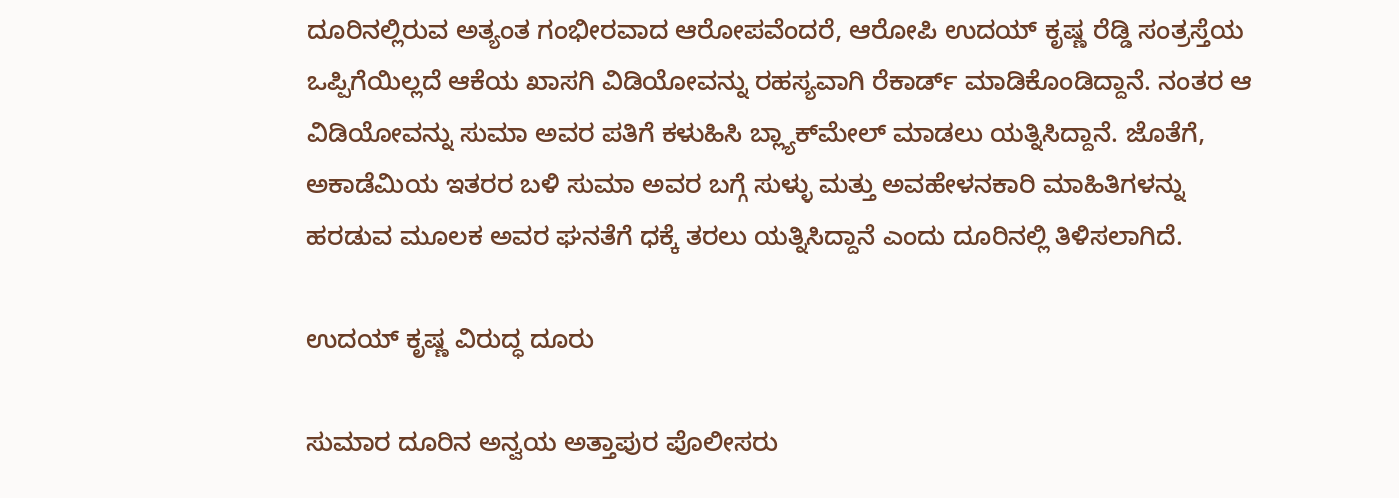ದೂರಿನಲ್ಲಿರುವ ಅತ್ಯಂತ ಗಂಭೀರವಾದ ಆರೋಪವೆಂದರೆ, ಆರೋಪಿ ಉದಯ್ ಕೃಷ್ಣ ರೆಡ್ಡಿ ಸಂತ್ರಸ್ತೆಯ ಒಪ್ಪಿಗೆಯಿಲ್ಲದೆ ಆಕೆಯ ಖಾಸಗಿ ವಿಡಿಯೋವನ್ನು ರಹಸ್ಯವಾಗಿ ರೆಕಾರ್ಡ್ ಮಾಡಿಕೊಂಡಿದ್ದಾನೆ. ನಂತರ ಆ ವಿಡಿಯೋವನ್ನು ಸುಮಾ ಅವರ ಪತಿಗೆ ಕಳುಹಿಸಿ ಬ್ಲ್ಯಾಕ್‌ಮೇಲ್ ಮಾಡಲು ಯತ್ನಿಸಿದ್ದಾನೆ. ಜೊತೆಗೆ, ಅಕಾಡೆಮಿಯ ಇತರರ ಬಳಿ ಸುಮಾ ಅವರ ಬಗ್ಗೆ ಸುಳ್ಳು ಮತ್ತು ಅವಹೇಳನಕಾರಿ ಮಾಹಿತಿಗಳನ್ನು ಹರಡುವ ಮೂಲಕ ಅವರ ಘನತೆಗೆ ಧಕ್ಕೆ ತರಲು ಯತ್ನಿಸಿದ್ದಾನೆ ಎಂದು ದೂರಿನಲ್ಲಿ ತಿಳಿಸಲಾಗಿದೆ.

ಉದಯ್ ಕೃಷ್ಣ ವಿರುದ್ಧ ದೂರು

ಸುಮಾರ ದೂರಿನ ಅನ್ವಯ ಅತ್ತಾಪುರ ಪೊಲೀಸರು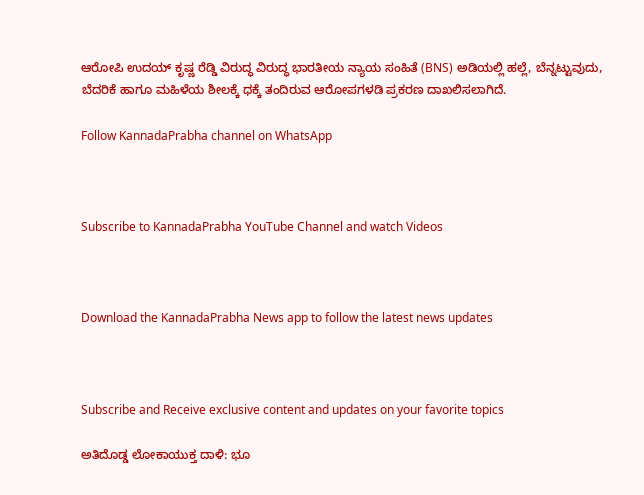ಆರೋಪಿ ಉದಯ್ ಕೃಷ್ಣ ರೆಡ್ಡಿ ವಿರುದ್ಧ ವಿರುದ್ಧ ಭಾರತೀಯ ನ್ಯಾಯ ಸಂಹಿತೆ (BNS) ಅಡಿಯಲ್ಲಿ ಹಲ್ಲೆ, ಬೆನ್ನಟ್ಟುವುದು, ಬೆದರಿಕೆ ಹಾಗೂ ಮಹಿಳೆಯ ಶೀಲಕ್ಕೆ ಧಕ್ಕೆ ತಂದಿರುವ ಆರೋಪಗಳಡಿ ಪ್ರಕರಣ ದಾಖಲಿಸಲಾಗಿದೆ.

Follow KannadaPrabha channel on WhatsApp



Subscribe to KannadaPrabha YouTube Channel and watch Videos



Download the KannadaPrabha News app to follow the latest news updates



Subscribe and Receive exclusive content and updates on your favorite topics

ಅತಿದೊಡ್ಡ ಲೋಕಾಯುಕ್ತ ದಾಳಿ: ಭೂ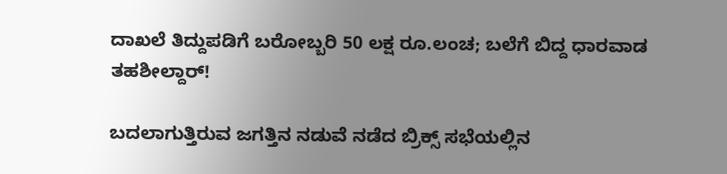ದಾಖಲೆ ತಿದ್ದುಪಡಿಗೆ ಬರೋಬ್ಬರಿ 50 ಲಕ್ಷ ರೂ.ಲಂಚ; ಬಲೆಗೆ ಬಿದ್ದ ಧಾರವಾಡ ತಹಶೀಲ್ದಾರ್!

ಬದಲಾಗುತ್ತಿರುವ ಜಗತ್ತಿನ ನಡುವೆ ನಡೆದ ಬ್ರಿಕ್ಸ್ ಸಭೆಯಲ್ಲಿನ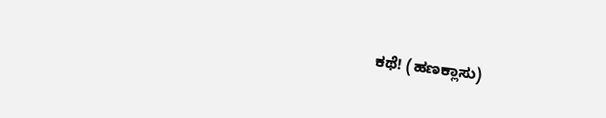ಕಥೆ! (ಹಣಕ್ಲಾಸು)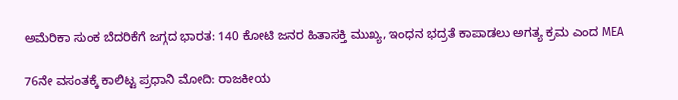ಅಮೆರಿಕಾ ಸುಂಕ ಬೆದರಿಕೆಗೆ ಜಗ್ಗದ ಭಾರತ: 140 ಕೋಟಿ ಜನರ ಹಿತಾಸಕ್ತಿ ಮುಖ್ಯ, ಇಂಧನ ಭದ್ರತೆ ಕಾಪಾಡಲು ಅಗತ್ಯ ಕ್ರಮ ಎಂದ MEA

76ನೇ ವಸಂತಕ್ಕೆ ಕಾಲಿಟ್ಟ ಪ್ರಧಾನಿ ಮೋದಿ: ರಾಜಕೀಯ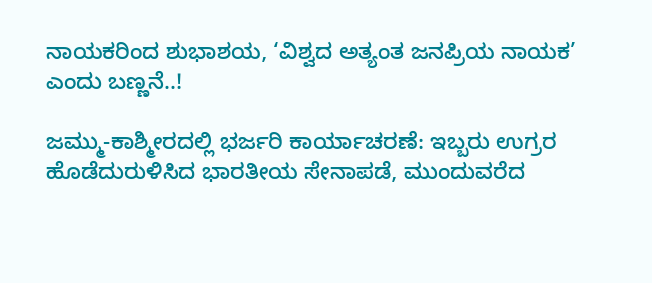ನಾಯಕರಿಂದ ಶುಭಾಶಯ, ‘ವಿಶ್ವದ ಅತ್ಯಂತ ಜನಪ್ರಿಯ ನಾಯಕ’ ಎಂದು ಬಣ್ಣನೆ..!

ಜಮ್ಮು-ಕಾಶ್ಮೀರದಲ್ಲಿ ಭರ್ಜರಿ ಕಾರ್ಯಾಚರಣೆ: ಇಬ್ಬರು ಉಗ್ರರ ಹೊಡೆದುರುಳಿಸಿದ ಭಾರತೀಯ ಸೇನಾಪಡೆ, ಮುಂದುವರೆದ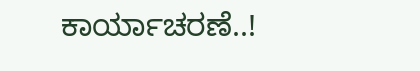ಕಾರ್ಯಾಚರಣೆ..!